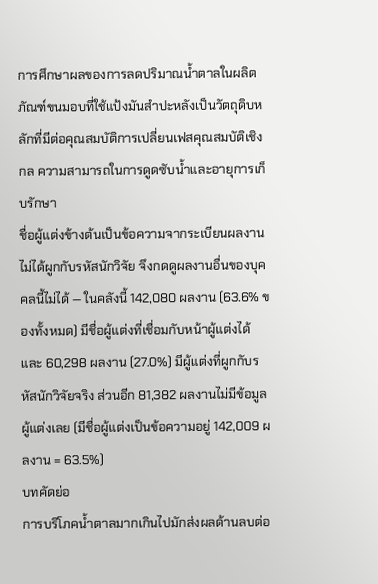การศึกษาผลของการลดปริมาณน้ำตาลในผลิตภัณฑ์ขนมอบที่ใช้แป้งมันสำปะหลังเป็นวัตถุดิบหลักที่มีต่อคุณสมบัติการเปลี่ยนเฟสคุณสมบัติเชิงกล ความสามารถในการดูดซับน้ำและอายุการเก็บรักษา
ชื่อผู้แต่งข้างต้นเป็นข้อความจากระเบียนผลงาน ไม่ได้ผูกกับรหัสนักวิจัย จึงกดดูผลงานอื่นของบุคคลนี้ไม่ได้ — ในคลังนี้ 142,080 ผลงาน (63.6% ของทั้งหมด) มีชื่อผู้แต่งที่เชื่อมกับหน้าผู้แต่งได้ และ 60,298 ผลงาน (27.0%) มีผู้แต่งที่ผูกกับรหัสนักวิจัยจริง ส่วนอีก 81,382 ผลงานไม่มีข้อมูลผู้แต่งเลย (มีชื่อผู้แต่งเป็นข้อความอยู่ 142,009 ผลงาน = 63.5%)
บทคัดย่อ
การบริโภคน้ำตาลมากเกินไปมักส่งผลด้านลบต่อ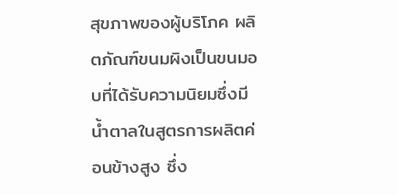สุขภาพของผู้บริโภค ผลิตภัณฑ์ขนมผิงเป็นขนมอบที่ได้รับความนิยมซึ่งมีน้ำตาลในสูตรการผลิตค่อนข้างสูง ซึ่ง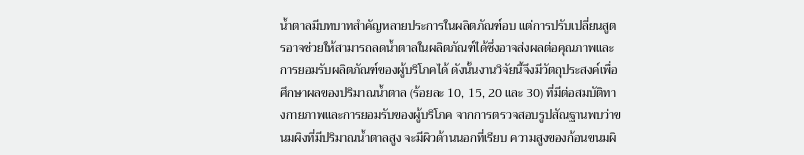น้ำตาลมีบทบาทสำคัญหลายประการในผลิตภัณฑ์อบ แต่การปรับเปลี่ยนสูตรอาจช่วยให้สามารถลดน้ำตาลในผลิตภัณฑ์ได้ซึ่งอาจส่งผลต่อคุณภาพและการยอมรับผลิตภัณฑ์ของผู้บริโภคได้ ดังนั้นงานวิจัยนี้จึงมีวัตถุประสงค์เพื่อศึกษาผลของปริมาณน้ำตาล (ร้อยละ 10, 15, 20 และ 30) ที่มีต่อสมบัติทางกายภาพและการยอมรับของผู้บริโภค จากการตรวจสอบรูปสัณฐานพบว่าขนมผิงที่มีปริมาณน้ำตาลสูง จะมีผิวด้านนอกที่เรียบ ความสูงของก้อนขนมผิ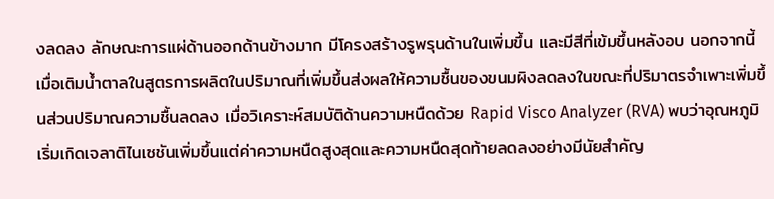งลดลง ลักษณะการแผ่ด้านออกด้านข้างมาก มีโครงสร้างรูพรุนด้านในเพิ่มขึ้น และมีสีที่เข้มขึ้นหลังอบ นอกจากนี้เมื่อเติมน้ำตาลในสูตรการผลิตในปริมาณที่เพิ่มขึ้นส่งผลให้ความชื้นของขนมผิงลดลงในขณะที่ปริมาตรจำเพาะเพิ่มขึ้นส่วนปริมาณความชื้นลดลง เมื่อวิเคราะห์สมบัติด้านความหนืดด้วย Rapid Visco Analyzer (RVA) พบว่าอุณหภูมิเริ่มเกิดเจลาติไนเซชันเพิ่มขึ้นแต่ค่าความหนืดสูงสุดและความหนืดสุดท้ายลดลงอย่างมีนัยสําคัญ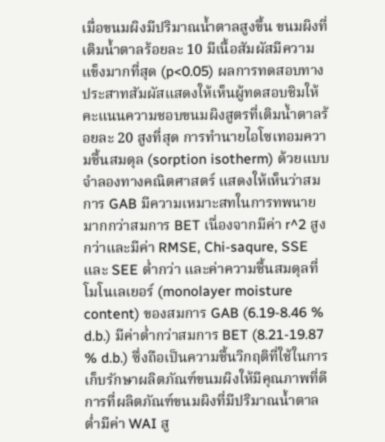เมื่อขนมผิงมีปริมาณน้ำตาลสูงขึ้น ขนมผิงที่เติมน้ำตาลร้อยละ 10 มีเนื้อสัมผัสมีความแข็งมากที่สุด (p<0.05) ผลการทดสอบทางประสาทสัมผัสแสดงให้เห็นผู้ทดสอบชิมให้คะแนนความชอบขนมผิงสูตรที่เติมน้ำตาลร้อยละ 20 สูงที่สุด การทำนายไอโซเทอมความชื้นสมดุล (sorption isotherm) ด้วยแบบจำลองทางคณิตศาสตร์ แสดงให้เห็นว่าสมการ GAB มีความเหมาะสทในการทพนายมากกว่าสมการ BET เนื่องจากมีค่า r^2 สูงกว่าและมีค่า RMSE, Chi-saqure, SSE และ SEE ต่ำกว่า และค่าความชื้นสมดุลที่โมโนเลเยอร์ (monolayer moisture content) ของสมการ GAB (6.19-8.46 % d.b.) มีค่าต่ำกว่าสมการ BET (8.21-19.87 % d.b.) ซึ่งถือเป็นความชื้นวิกฤติที่ใช้ในการเก็บรักษาผลิตภัณฑ์ขนมผิงให้มีคุณภาพที่ดี การที่ผลิตภัณฑ์ขนมผิงที่มีปริมาณน้ำตาลต่ำมีค่า WAI สู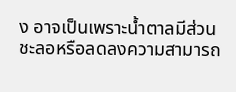ง อาจเป็นเพราะน้ำตาลมีส่วนชะลอหรือลดลงความสามารถ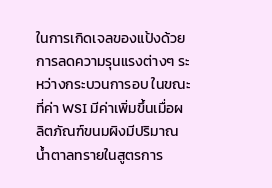ในการเกิดเจลของแป้งด้วยการลดความรุนแรงต่างๆ ระหว่างกระบวนการอบ ในขณะที่ค่า WSI มีค่าเพิ่มขึ้นเมื่อผลิตภัณฑ์ขนมผิงมีปริมาณน้ำตาลทรายในสูตรการ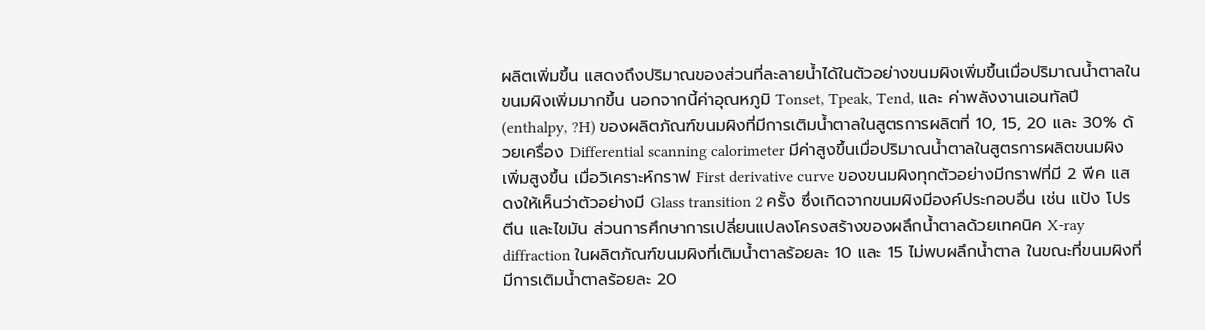ผลิตเพิ่มขึ้น แสดงถึงปริมาณของส่วนที่ละลายน้ำได้ในตัวอย่างขนมผิงเพิ่มขึ้นเมื่อปริมาณน้ำตาลในขนมผิงเพิ่มมากขึ้น นอกจากนี้ค่าอุณหภูมิ Tonset, Tpeak, Tend, และ ค่าพลังงานเอนทัลปี (enthalpy, ?H) ของผลิตภัณฑ์ขนมผิงที่มีการเติมน้ำตาลในสูตรการผลิตที่ 10, 15, 20 และ 30% ด้วยเครื่อง Differential scanning calorimeter มีค่าสูงขึ้นเมื่อปริมาณน้ำตาลในสูตรการผลิตขนมผิงเพิ่มสูงขึ้น เมื่อวิเคราะห์กราฟ First derivative curve ของขนมผิงทุกตัวอย่างมีกราฟที่มี 2 พีค แสดงให้เห็นว่าตัวอย่างมี Glass transition 2 ครั้ง ซึ่งเกิดจากขนมผิงมีองค์ประกอบอื่น เช่น แป้ง โปรตีน และไขมัน ส่วนการศึกษาการเปลี่ยนแปลงโครงสร้างของผลึกน้ำตาลด้วยเทคนิค X-ray diffraction ในผลิตภัณฑ์ขนมผิงที่เติมน้ำตาลร้อยละ 10 และ 15 ไม่พบผลึกน้ำตาล ในขณะที่ขนมผิงที่มีการเติมน้ำตาลร้อยละ 20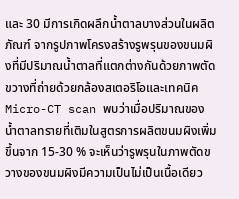และ 30 มีการเกิดผลึกน้ำตาลบางส่วนในผลิตภัณฑ์ จากรูปภาพโครงสร้างรูพรุนของขนมผิงที่มีปริมาณน้ำตาลที่แตกต่างกันด้วยภาพตัดขวางที่ถ่ายด้วยกล้องสเตอริโอและเทคนิค Micro-CT scan พบว่าเมื่อปริมาณของน้ำตาลทรายที่เติมในสูตรการผลิตขนมผิงเพิ่มขึ้นจาก 15-30 % จะเห็นว่ารูพรุนในภาพตัดขวางของขนมผิงมีความเป็นไม่เป็นเนื้อเดียว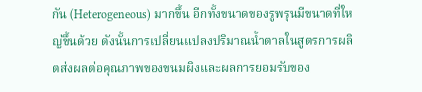กัน (Heterogeneous) มากขึ้น อีกทั้งขนาดของรูพรุนมีขนาดที่ใหญ่ขึ้นด้วย ดังนั้นการเปลี่ยนแปลงปริมาณน้ำตาลในสูตรการผลิตส่งผลต่อคุณภาพของขนมผิงและผลการยอมรับของ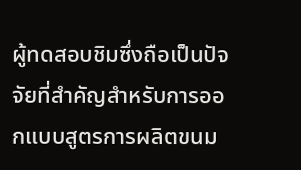ผู้ทดสอบชิมซึ่งถือเป็นปัจจัยที่สำคัญสำหรับการออกแบบสูตรการผลิตขนม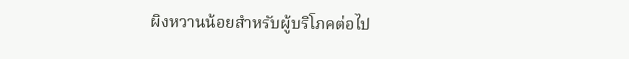ผิงหวานน้อยสำหรับผู้บริโภคต่อไป